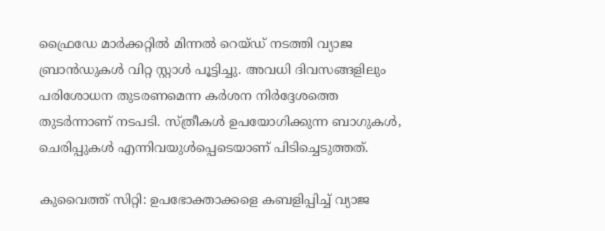ഫ്രൈഡേ മാർക്കറ്റിൽ മിന്നൽ റെയ്ഡ് നടത്തി വ്യാജ ബ്രാൻഡുകൾ വിറ്റ സ്റ്റാൾ പൂട്ടിച്ചു. അവധി ദിവസങ്ങളിലും പരിശോധന തുടരണമെന്ന കർശന നിർദ്ദേശത്തെ തുടർന്നാണ് നടപടി. സ്ത്രീകൾ ഉപയോഗിക്കുന്ന ബാഗുകൾ, ചെരിപ്പുകൾ എന്നിവയുൾപ്പെടെയാണ് പിടിച്ചെടുത്തത്.

കുവൈത്ത് സിറ്റി: ഉപഭോക്താക്കളെ കബളിപ്പിച്ച് വ്യാജ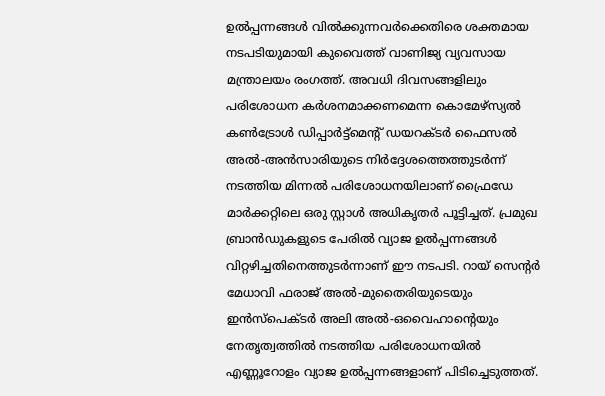ഉൽപ്പന്നങ്ങൾ വിൽക്കുന്നവർക്കെതിരെ ശക്തമായ നടപടിയുമായി കുവൈത്ത് വാണിജ്യ വ്യവസായ മന്ത്രാലയം രംഗത്ത്. അവധി ദിവസങ്ങളിലും പരിശോധന കർശനമാക്കണമെന്ന കൊമേഴ്‌സ്യൽ കൺട്രോൾ ഡിപ്പാർട്ട്‌മെന്റ് ഡയറക്ടർ ഫൈസൽ അൽ-അൻസാരിയുടെ നിർദ്ദേശത്തെത്തുടർന്ന് നടത്തിയ മിന്നൽ പരിശോധനയിലാണ് ഫ്രൈഡേ മാർക്കറ്റിലെ ഒരു സ്റ്റാൾ അധികൃതർ പൂട്ടിച്ചത്. പ്രമുഖ ബ്രാൻഡുകളുടെ പേരിൽ വ്യാജ ഉൽപ്പന്നങ്ങൾ വിറ്റഴിച്ചതിനെത്തുടർന്നാണ് ഈ നടപടി. റായ് സെന്റർ മേധാവി ഫരാജ് അൽ-മുതൈരിയുടെയും ഇൻസ്പെക്ടർ അലി അൽ-ഒവൈഹാന്റെയും നേതൃത്വത്തിൽ നടത്തിയ പരിശോധനയിൽ എണ്ണൂറോളം വ്യാജ ഉൽപ്പന്നങ്ങളാണ് പിടിച്ചെടുത്തത്.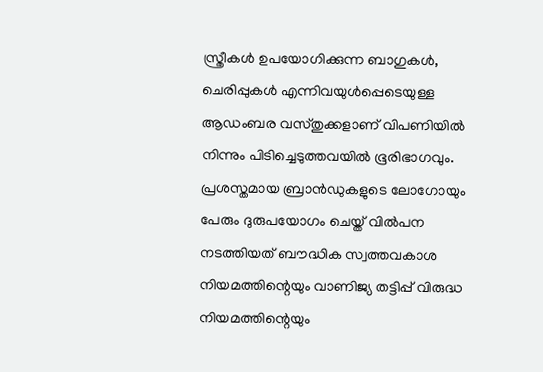സ്ത്രീകൾ ഉപയോഗിക്കുന്ന ബാഗുകൾ, ചെരിപ്പുകൾ എന്നിവയുൾപ്പെടെയുള്ള ആഡംബര വസ്തുക്കളാണ് വിപണിയിൽ നിന്നും പിടിച്ചെടുത്തവയിൽ ഭൂരിഭാഗവും. പ്രശസ്തമായ ബ്രാൻഡുകളുടെ ലോഗോയും പേരും ദുരുപയോഗം ചെയ്ത് വിൽപന നടത്തിയത് ബൗദ്ധിക സ്വത്തവകാശ നിയമത്തിന്റെയും വാണിജ്യ തട്ടിപ്പ് വിരുദ്ധ നിയമത്തിന്റെയും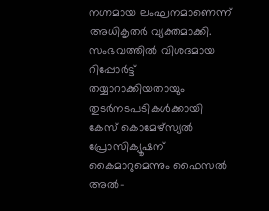നഗ്നമായ ലംഘനമാണെന്ന് അധികൃതർ വ്യക്തമാക്കി. സംഭവത്തിൽ വിശദമായ റിപ്പോർട്ട് തയ്യാറാക്കിയതായും തുടർനടപടികൾക്കായി കേസ് കൊമേഴ്‌സ്യൽ പ്രോസിക്യൂഷന് കൈമാറുമെന്നും ഫൈസൽ അൽ-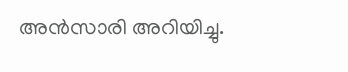അൻസാരി അറിയിച്ചു.